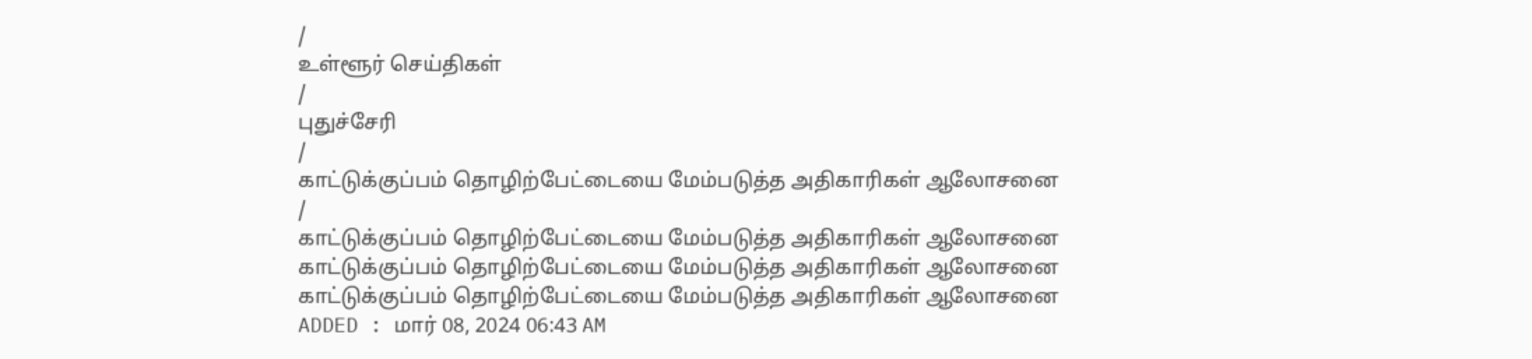/
உள்ளூர் செய்திகள்
/
புதுச்சேரி
/
காட்டுக்குப்பம் தொழிற்பேட்டையை மேம்படுத்த அதிகாரிகள் ஆலோசனை
/
காட்டுக்குப்பம் தொழிற்பேட்டையை மேம்படுத்த அதிகாரிகள் ஆலோசனை
காட்டுக்குப்பம் தொழிற்பேட்டையை மேம்படுத்த அதிகாரிகள் ஆலோசனை
காட்டுக்குப்பம் தொழிற்பேட்டையை மேம்படுத்த அதிகாரிகள் ஆலோசனை
ADDED : மார் 08, 2024 06:43 AM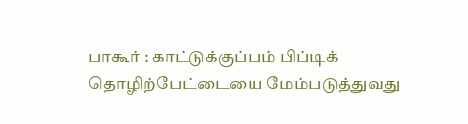பாகூர் : காட்டுக்குப்பம் பிப்டிக் தொழிற்பேட்டையை மேம்படுத்துவது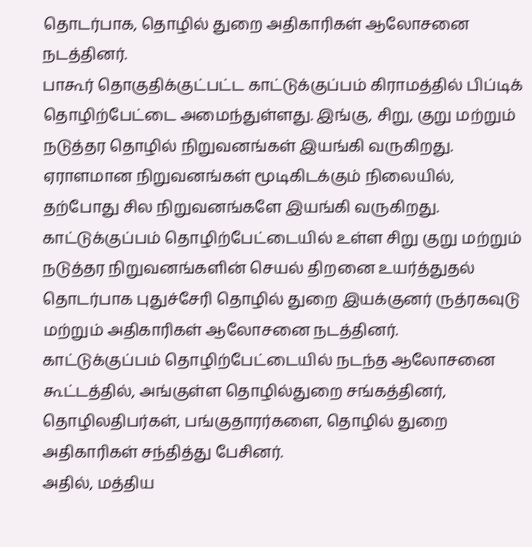தொடர்பாக, தொழில் துறை அதிகாரிகள் ஆலோசனை நடத்தினர்.
பாகூர் தொகுதிக்குட்பட்ட காட்டுக்குப்பம் கிராமத்தில் பிப்டிக் தொழிற்பேட்டை அமைந்துள்ளது. இங்கு, சிறு, குறு மற்றும் நடுத்தர தொழில் நிறுவனங்கள் இயங்கி வருகிறது. ஏராளமான நிறுவனங்கள் மூடிகிடக்கும் நிலையில், தற்போது சில நிறுவனங்களே இயங்கி வருகிறது.
காட்டுக்குப்பம் தொழிற்பேட்டையில் உள்ள சிறு குறு மற்றும் நடுத்தர நிறுவனங்களின் செயல் திறனை உயர்த்துதல் தொடர்பாக புதுச்சேரி தொழில் துறை இயக்குனர் ருத்ரகவுடு மற்றும் அதிகாரிகள் ஆலோசனை நடத்தினர்.
காட்டுக்குப்பம் தொழிற்பேட்டையில் நடந்த ஆலோசனை கூட்டத்தில், அங்குள்ள தொழில்துறை சங்கத்தினர், தொழிலதிபர்கள், பங்குதாரர்களை, தொழில் துறை அதிகாரிகள் சந்தித்து பேசினர்.
அதில், மத்திய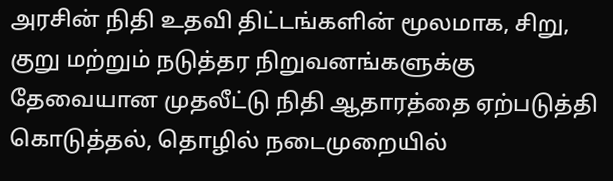அரசின் நிதி உதவி திட்டங்களின் மூலமாக, சிறு, குறு மற்றும் நடுத்தர நிறுவனங்களுக்கு தேவையான முதலீட்டு நிதி ஆதாரத்தை ஏற்படுத்தி கொடுத்தல், தொழில் நடைமுறையில்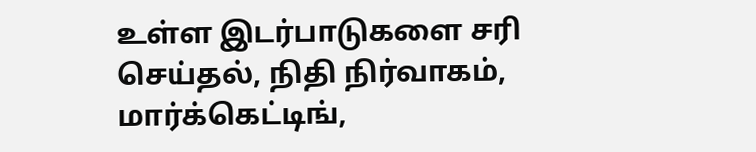உள்ள இடர்பாடுகளை சரி செய்தல், நிதி நிர்வாகம், மார்க்கெட்டிங்,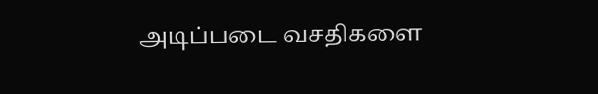அடிப்படை வசதிகளை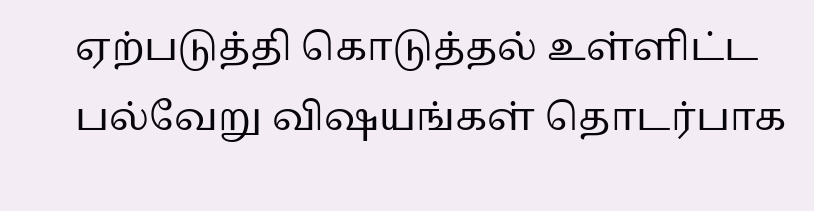ஏற்படுத்தி கொடுத்தல் உள்ளிட்ட பல்வேறு விஷயங்கள் தொடர்பாக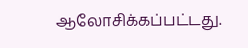ஆலோசிக்கப்பட்டது.